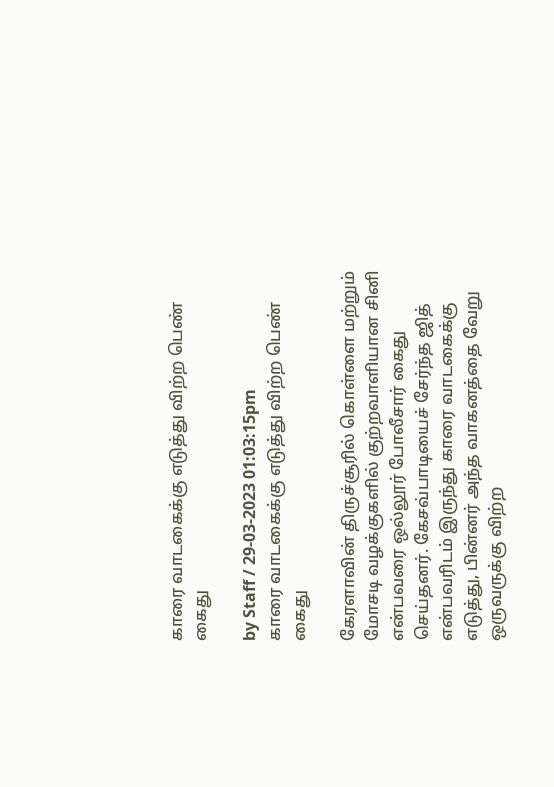காரை வாடகைக்கு எடுத்து விற்ற பெண் கைது

by Staff / 29-03-2023 01:03:15pm
காரை வாடகைக்கு எடுத்து விற்ற பெண் கைது

கேரளாவின் திருச்சூரில் கொள்ளை மற்றும் மோசடி வழக்குகளில் குற்றவாளியான சினி என்பவரை ஒல்லூர் போலீசார் கைது செய்தனர். கேசவ்பாடியைச் சேர்ந்த ஜித் என்பவரிடம் இருந்து காரை வாடகைக்கு எடுத்து, பின்னர் அந்த வாகனத்தை வேறு ஒருவருக்கு விற்ற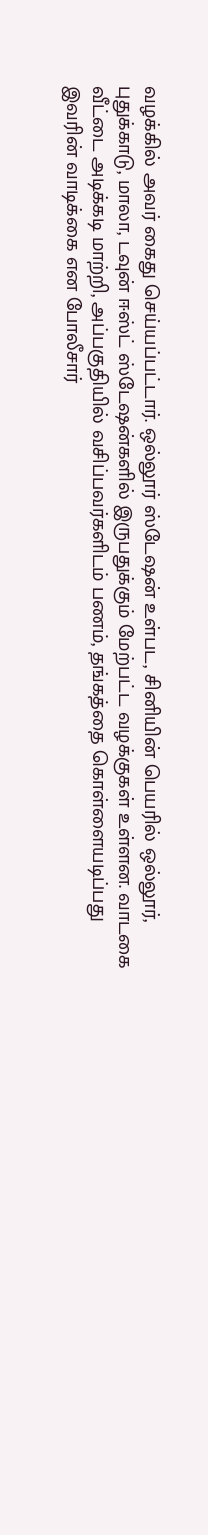வழக்கில் அவர் கைது செய்யப்பட்டார். ஒல்லூர் ஸ்டேஷன் உள்பட, சினியின் பெயரில் ஒல்லூர், புதுக்காடு, மாலா, டவுன் ஈஸ்ட் ஸ்டேஷன்களில் இருபதுக்கும் மேற்பட்ட வழக்குகள் உள்ளன. வாடகை வீட்டை அடிக்கடி மாற்றி, அப்பகுதியில் வசிப்பவர்களிடம் பணம், தங்கத்தை கொள்ளையடிப்பது இவரின் வாடிக்கை என போலீசார்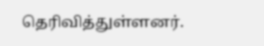தெரிவித்துள்ளனர்.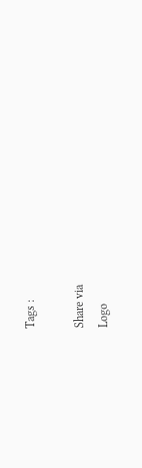Tags :

Share via
Logo